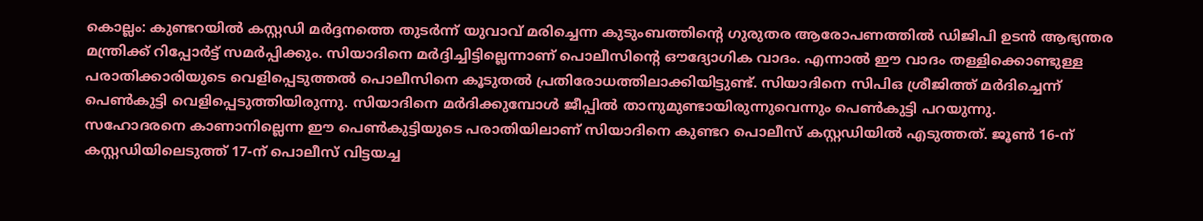കൊല്ലം: കുണ്ടറയിൽ കസ്റ്റഡി മർദ്ദനത്തെ തുടർന്ന് യുവാവ് മരിച്ചെന്ന കുടുംബത്തിന്റെ ഗുരുതര ആരോപണത്തിൽ ഡിജിപി ഉടൻ ആഭ്യന്തര മന്ത്രിക്ക് റിപ്പോർട്ട് സമർപ്പിക്കും. സിയാദിനെ മർദ്ദിച്ചിട്ടില്ലെന്നാണ് പൊലീസിന്റെ ഔദ്യോഗിക വാദം. എന്നാൽ ഈ വാദം തള്ളിക്കൊണ്ടുള്ള പരാതിക്കാരിയുടെ വെളിപ്പെടുത്തൽ പൊലീസിനെ കൂടുതൽ പ്രതിരോധത്തിലാക്കിയിട്ടുണ്ട്. സിയാദിനെ സിപിഒ ശ്രീജിത്ത് മർദിച്ചെന്ന് പെൺകുട്ടി വെളിപ്പെടുത്തിയിരുന്നു. സിയാദിനെ മർദിക്കുമ്പോൾ ജീപ്പിൽ താനുമുണ്ടായിരുന്നുവെന്നും പെൺകുട്ടി പറയുന്നു.
സഹോദരനെ കാണാനില്ലെന്ന ഈ പെൺകുട്ടിയുടെ പരാതിയിലാണ് സിയാദിനെ കുണ്ടറ പൊലീസ് കസ്റ്റഡിയിൽ എടുത്തത്. ജൂൺ 16-ന് കസ്റ്റഡിയിലെടുത്ത് 17-ന് പൊലീസ് വിട്ടയച്ച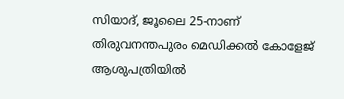സിയാദ്, ജൂലൈ 25-നാണ് തിരുവനന്തപുരം മെഡിക്കൽ കോളേജ് ആശുപത്രിയിൽ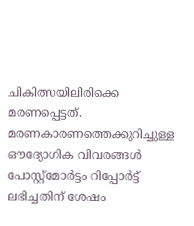ചികിത്സയിലിരിക്കെ മരണപ്പെട്ടത്. മരണകാരണത്തെക്കുറിച്ചുള്ള ഔദ്യോഗിക വിവരങ്ങൾ പോസ്റ്റ്മോർട്ടം റിപ്പോർട്ട് ലഭിച്ചതിന് ശേഷം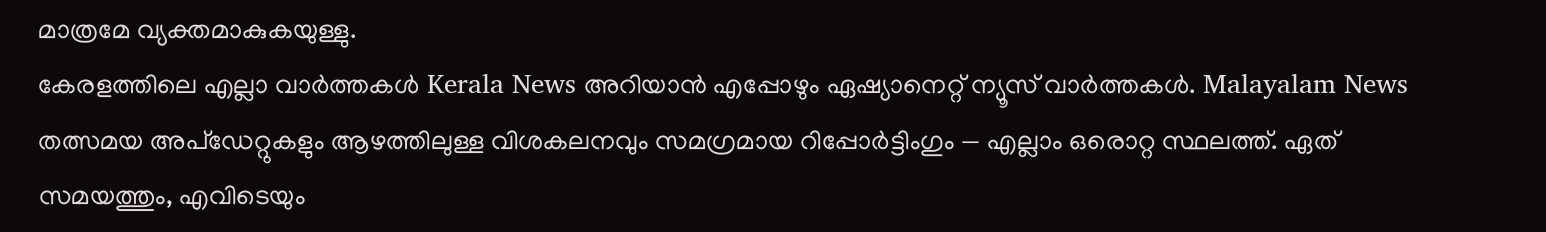മാത്രമേ വ്യക്തമാകുകയുള്ളു.
കേരളത്തിലെ എല്ലാ വാർത്തകൾ Kerala News അറിയാൻ എപ്പോഴും ഏഷ്യാനെറ്റ് ന്യൂസ് വാർത്തകൾ. Malayalam News തത്സമയ അപ്ഡേറ്റുകളും ആഴത്തിലുള്ള വിശകലനവും സമഗ്രമായ റിപ്പോർട്ടിംഗും — എല്ലാം ഒരൊറ്റ സ്ഥലത്ത്. ഏത് സമയത്തും, എവിടെയും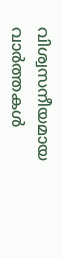വിശ്വസനീയമായ വാർത്തകൾ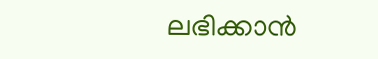ലഭിക്കാൻ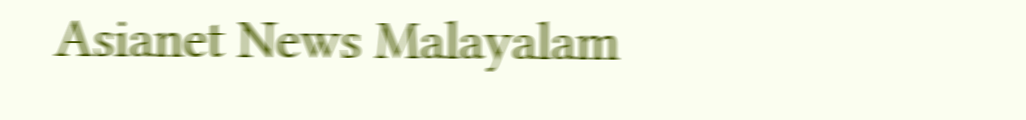Asianet News Malayalam